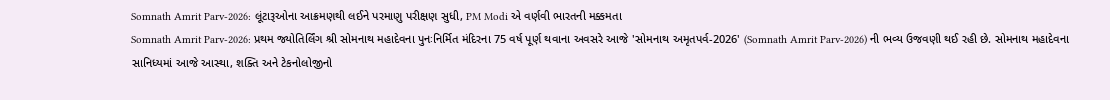Somnath Amrit Parv-2026: લૂંટારૂઓના આક્રમણથી લઈને પરમાણુ પરીક્ષણ સુધી, PM Modi એ વર્ણવી ભારતની મક્કમતા
Somnath Amrit Parv-2026: પ્રથમ જ્યોતિર્લિંગ શ્રી સોમનાથ મહાદેવના પુનઃનિર્મિત મંદિરના 75 વર્ષ પૂર્ણ થવાના અવસરે આજે 'સોમનાથ અમૃતપર્વ-2026' (Somnath Amrit Parv-2026) ની ભવ્ય ઉજવણી થઈ રહી છે. સોમનાથ મહાદેવના સાનિધ્યમાં આજે આસ્થા, શક્તિ અને ટેકનોલોજીનો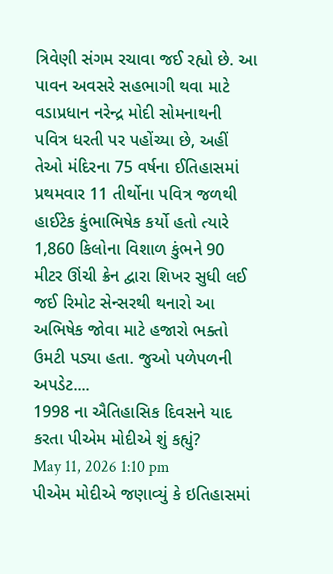ત્રિવેણી સંગમ રચાવા જઈ રહ્યો છે. આ પાવન અવસરે સહભાગી થવા માટે વડાપ્રધાન નરેન્દ્ર મોદી સોમનાથની પવિત્ર ધરતી પર પહોંચ્યા છે, અહીં તેઓ મંદિરના 75 વર્ષના ઈતિહાસમાં પ્રથમવાર 11 તીર્થોના પવિત્ર જળથી હાઈટેક કુંભાભિષેક કર્યો હતો ત્યારે 1,860 કિલોના વિશાળ કુંભને 90 મીટર ઊંચી ક્રેન દ્વારા શિખર સુધી લઈ જઈ રિમોટ સેન્સરથી થનારો આ અભિષેક જોવા માટે હજારો ભક્તો ઉમટી પડ્યા હતા. જુઓ પળેપળની અપડેટ....
1998 ના ઐતિહાસિક દિવસને યાદ કરતા પીએમ મોદીએ શું કહ્યું?
May 11, 2026 1:10 pm
પીએમ મોદીએ જણાવ્યું કે ઇતિહાસમાં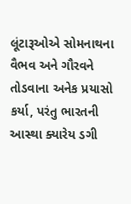લૂંટારૂઓએ સોમનાથના વૈભવ અને ગૌરવને તોડવાના અનેક પ્રયાસો કર્યા, પરંતુ ભારતની આસ્થા ક્યારેય ડગી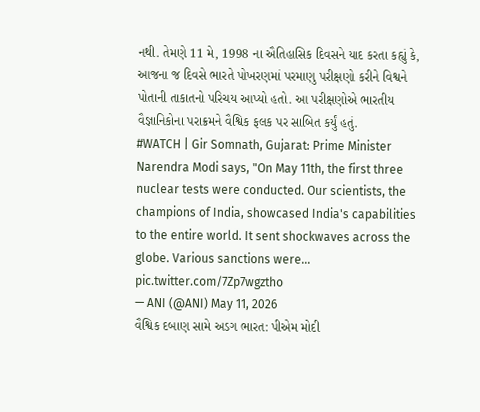નથી. તેમણે 11 મે, 1998 ના ઐતિહાસિક દિવસને યાદ કરતા કહ્યું કે, આજના જ દિવસે ભારતે પોખરણમાં પરમાણુ પરીક્ષણો કરીને વિશ્વને પોતાની તાકાતનો પરિચય આપ્યો હતો. આ પરીક્ષણોએ ભારતીય વૈજ્ઞાનિકોના પરાક્રમને વૈશ્વિક ફલક પર સાબિત કર્યું હતું.
#WATCH | Gir Somnath, Gujarat: Prime Minister Narendra Modi says, "On May 11th, the first three nuclear tests were conducted. Our scientists, the champions of India, showcased India's capabilities to the entire world. It sent shockwaves across the globe. Various sanctions were… pic.twitter.com/7Zp7wgztho
— ANI (@ANI) May 11, 2026
વૈશ્વિક દબાણ સામે અડગ ભારત: પીએમ મોદી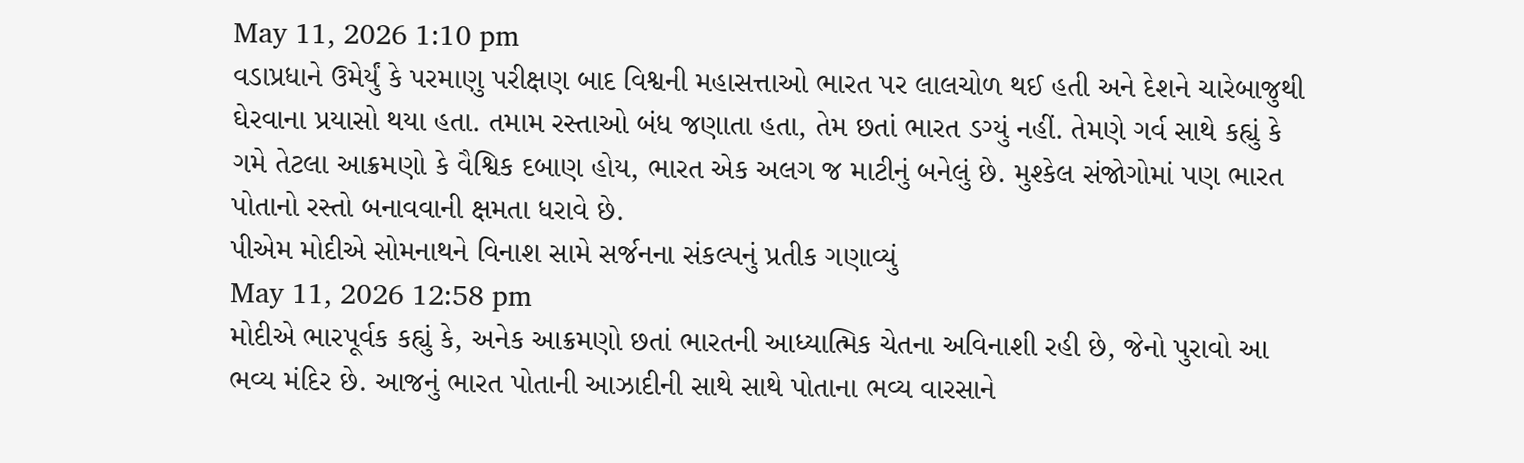May 11, 2026 1:10 pm
વડાપ્રધાને ઉમેર્યું કે પરમાણુ પરીક્ષણ બાદ વિશ્વની મહાસત્તાઓ ભારત પર લાલચોળ થઈ હતી અને દેશને ચારેબાજુથી ઘેરવાના પ્રયાસો થયા હતા. તમામ રસ્તાઓ બંધ જણાતા હતા, તેમ છતાં ભારત ડગ્યું નહીં. તેમણે ગર્વ સાથે કહ્યું કે ગમે તેટલા આક્રમણો કે વૈશ્વિક દબાણ હોય, ભારત એક અલગ જ માટીનું બનેલું છે. મુશ્કેલ સંજોગોમાં પણ ભારત પોતાનો રસ્તો બનાવવાની ક્ષમતા ધરાવે છે.
પીએમ મોદીએ સોમનાથને વિનાશ સામે સર્જનના સંકલ્પનું પ્રતીક ગણાવ્યું
May 11, 2026 12:58 pm
મોદીએ ભારપૂર્વક કહ્યું કે, અનેક આક્રમણો છતાં ભારતની આધ્યાત્મિક ચેતના અવિનાશી રહી છે, જેનો પુરાવો આ ભવ્ય મંદિર છે. આજનું ભારત પોતાની આઝાદીની સાથે સાથે પોતાના ભવ્ય વારસાને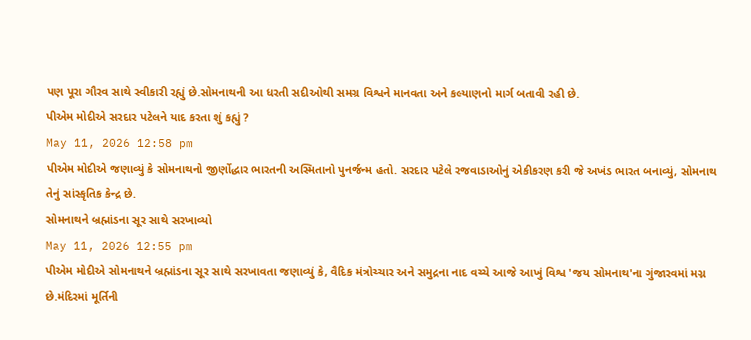પણ પૂરા ગૌરવ સાથે સ્વીકારી રહ્યું છે.સોમનાથની આ ધરતી સદીઓથી સમગ્ર વિશ્વને માનવતા અને કલ્યાણનો માર્ગ બતાવી રહી છે.
પીએમ મોદીએ સરદાર પટેલને યાદ કરતા શું કહ્યું ?
May 11, 2026 12:58 pm
પીએમ મોદીએ જણાવ્યું કે સોમનાથનો જીર્ણોદ્ધાર ભારતની અસ્મિતાનો પુનર્જન્મ હતો. સરદાર પટેલે રજવાડાઓનું એકીકરણ કરી જે અખંડ ભારત બનાવ્યું, સોમનાથ તેનું સાંસ્કૃતિક કેન્દ્ર છે.
સોમનાથને બ્રહ્માંડના સૂર સાથે સરખાવ્યો
May 11, 2026 12:55 pm
પીએમ મોદીએ સોમનાથને બ્રહ્માંડના સૂર સાથે સરખાવતા જણાવ્યું કે, વૈદિક મંત્રોચ્ચાર અને સમુદ્રના નાદ વચ્ચે આજે આખું વિશ્વ 'જય સોમનાથ'ના ગુંજારવમાં મગ્ન છે.મંદિરમાં મૂર્તિની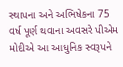સ્થાપના અને અભિષેકના 75 વર્ષ પૂર્ણ થવાના અવસરે પીએમ મોદીએ આ આધુનિક સ્વરૂપને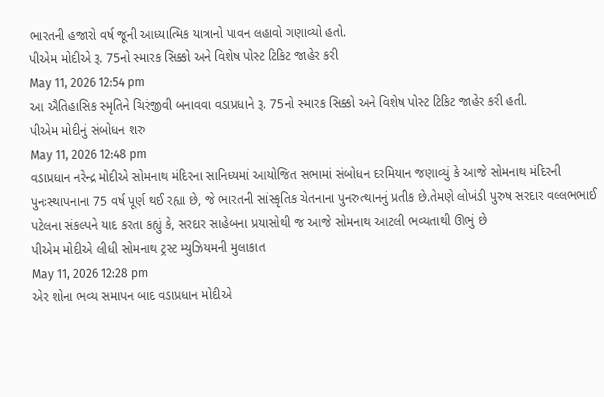ભારતની હજારો વર્ષ જૂની આધ્યાત્મિક યાત્રાનો પાવન લહાવો ગણાવ્યો હતો.
પીએમ મોદીએ રૂ. 75નો સ્મારક સિક્કો અને વિશેષ પોસ્ટ ટિકિટ જાહેર કરી
May 11, 2026 12:54 pm
આ ઐતિહાસિક સ્મૃતિને ચિરંજીવી બનાવવા વડાપ્રધાને રૂ. 75નો સ્મારક સિક્કો અને વિશેષ પોસ્ટ ટિકિટ જાહેર કરી હતી.
પીએમ મોદીનું સંબોધન શરુ
May 11, 2026 12:48 pm
વડાપ્રધાન નરેન્દ્ર મોદીએ સોમનાથ મંદિરના સાનિધ્યમાં આયોજિત સભામાં સંબોધન દરમિયાન જણાવ્યું કે આજે સોમનાથ મંદિરની પુનઃસ્થાપનાના 75 વર્ષ પૂર્ણ થઈ રહ્યા છે, જે ભારતની સાંસ્કૃતિક ચેતનાના પુનરુત્થાનનું પ્રતીક છે.તેમણે લોખંડી પુરુષ સરદાર વલ્લભભાઈ પટેલના સંકલ્પને યાદ કરતા કહ્યું કે, સરદાર સાહેબના પ્રયાસોથી જ આજે સોમનાથ આટલી ભવ્યતાથી ઊભું છે
પીએમ મોદીએ લીધી સોમનાથ ટ્રસ્ટ મ્યુઝિયમની મુલાકાત
May 11, 2026 12:28 pm
એર શોના ભવ્ય સમાપન બાદ વડાપ્રધાન મોદીએ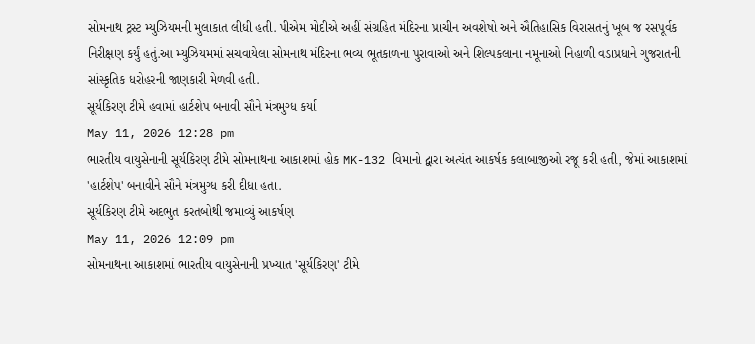સોમનાથ ટ્રસ્ટ મ્યુઝિયમની મુલાકાત લીધી હતી. પીએમ મોદીએ અહીં સંગ્રહિત મંદિરના પ્રાચીન અવશેષો અને ઐતિહાસિક વિરાસતનું ખૂબ જ રસપૂર્વક નિરીક્ષણ કર્યું હતું.આ મ્યુઝિયમમાં સચવાયેલા સોમનાથ મંદિરના ભવ્ય ભૂતકાળના પુરાવાઓ અને શિલ્પકલાના નમૂનાઓ નિહાળી વડાપ્રધાને ગુજરાતની સાંસ્કૃતિક ધરોહરની જાણકારી મેળવી હતી.
સૂર્યકિરણ ટીમે હવામાં હાર્ટશેપ બનાવી સૌને મંત્રમુગ્ધ કર્યા
May 11, 2026 12:28 pm
ભારતીય વાયુસેનાની સૂર્યકિરણ ટીમે સોમનાથના આકાશમાં હોક MK-132 વિમાનો દ્વારા અત્યંત આકર્ષક કલાબાજીઓ રજૂ કરી હતી, જેમાં આકાશમાં 'હાર્ટશેપ' બનાવીને સૌને મંત્રમુગ્ધ કરી દીધા હતા.
સૂર્યકિરણ ટીમે અદભુત કરતબોથી જમાવ્યું આકર્ષણ
May 11, 2026 12:09 pm
સોમનાથના આકાશમાં ભારતીય વાયુસેનાની પ્રખ્યાત 'સૂર્યકિરણ' ટીમે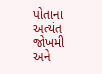પોતાના અત્યંત જોખમી અને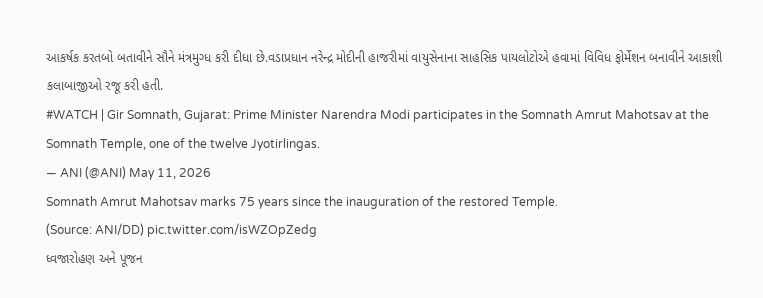આકર્ષક કરતબો બતાવીને સૌને મંત્રમુગ્ધ કરી દીધા છે.વડાપ્રધાન નરેન્દ્ર મોદીની હાજરીમાં વાયુસેનાના સાહસિક પાયલોટોએ હવામાં વિવિધ ફોર્મેશન બનાવીને આકાશી કલાબાજીઓ રજૂ કરી હતી.
#WATCH | Gir Somnath, Gujarat: Prime Minister Narendra Modi participates in the Somnath Amrut Mahotsav at the Somnath Temple, one of the twelve Jyotirlingas.
— ANI (@ANI) May 11, 2026
Somnath Amrut Mahotsav marks 75 years since the inauguration of the restored Temple.
(Source: ANI/DD) pic.twitter.com/isWZOpZedg
ધ્વજારોહણ અને પૂજન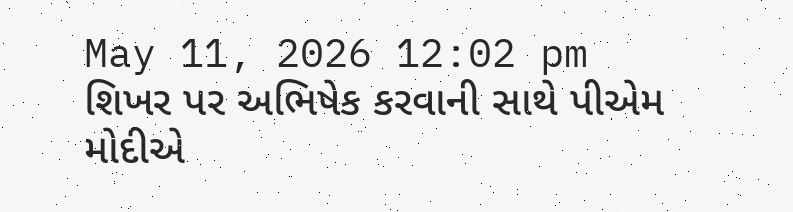May 11, 2026 12:02 pm
શિખર પર અભિષેક કરવાની સાથે પીએમ મોદીએ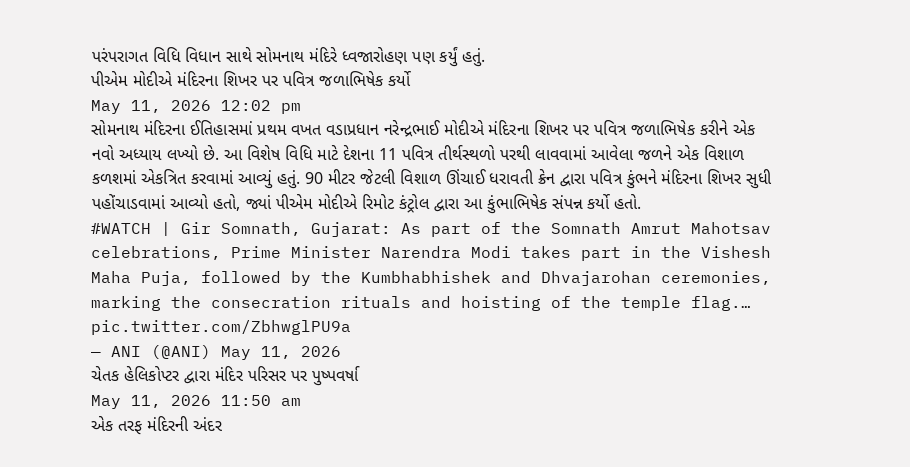પરંપરાગત વિધિ વિધાન સાથે સોમનાથ મંદિરે ધ્વજારોહણ પણ કર્યું હતું.
પીએમ મોદીએ મંદિરના શિખર પર પવિત્ર જળાભિષેક કર્યો
May 11, 2026 12:02 pm
સોમનાથ મંદિરના ઈતિહાસમાં પ્રથમ વખત વડાપ્રધાન નરેન્દ્રભાઈ મોદીએ મંદિરના શિખર પર પવિત્ર જળાભિષેક કરીને એક નવો અધ્યાય લખ્યો છે. આ વિશેષ વિધિ માટે દેશના 11 પવિત્ર તીર્થસ્થળો પરથી લાવવામાં આવેલા જળને એક વિશાળ કળશમાં એકત્રિત કરવામાં આવ્યું હતું. 90 મીટર જેટલી વિશાળ ઊંચાઈ ધરાવતી ક્રેન દ્વારા પવિત્ર કુંભને મંદિરના શિખર સુધી પહોંચાડવામાં આવ્યો હતો, જ્યાં પીએમ મોદીએ રિમોટ કંટ્રોલ દ્વારા આ કુંભાભિષેક સંપન્ન કર્યો હતો.
#WATCH | Gir Somnath, Gujarat: As part of the Somnath Amrut Mahotsav celebrations, Prime Minister Narendra Modi takes part in the Vishesh Maha Puja, followed by the Kumbhabhishek and Dhvajarohan ceremonies, marking the consecration rituals and hoisting of the temple flag.… pic.twitter.com/ZbhwglPU9a
— ANI (@ANI) May 11, 2026
ચેતક હેલિકોપ્ટર દ્વારા મંદિર પરિસર પર પુષ્પવર્ષા
May 11, 2026 11:50 am
એક તરફ મંદિરની અંદર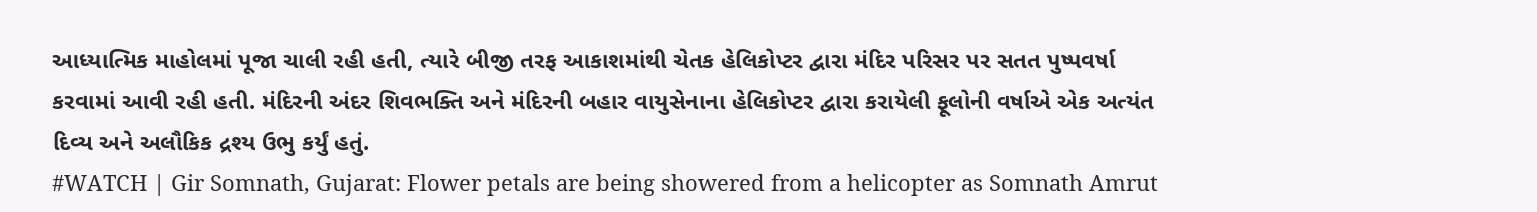આધ્યાત્મિક માહોલમાં પૂજા ચાલી રહી હતી, ત્યારે બીજી તરફ આકાશમાંથી ચેતક હેલિકોપ્ટર દ્વારા મંદિર પરિસર પર સતત પુષ્પવર્ષા કરવામાં આવી રહી હતી. મંદિરની અંદર શિવભક્તિ અને મંદિરની બહાર વાયુસેનાના હેલિકોપ્ટર દ્વારા કરાયેલી ફૂલોની વર્ષાએ એક અત્યંત દિવ્ય અને અલૌકિક દ્રશ્ય ઉભુ કર્યું હતું.
#WATCH | Gir Somnath, Gujarat: Flower petals are being showered from a helicopter as Somnath Amrut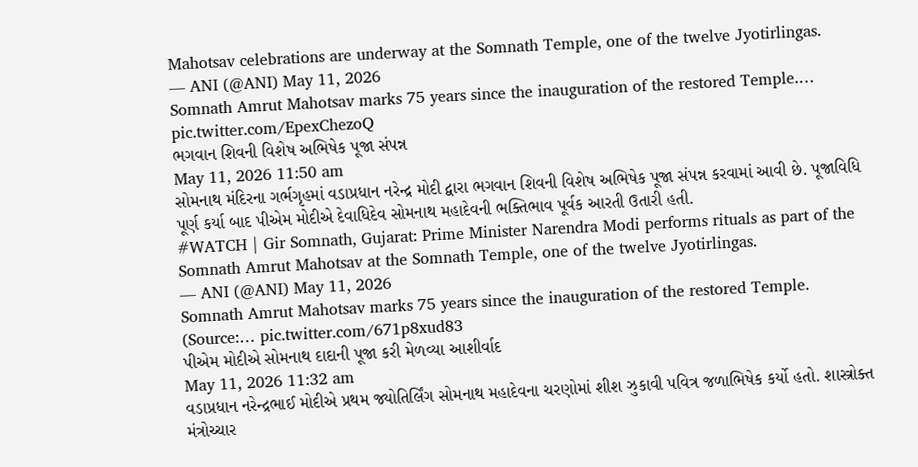Mahotsav celebrations are underway at the Somnath Temple, one of the twelve Jyotirlingas.
— ANI (@ANI) May 11, 2026
Somnath Amrut Mahotsav marks 75 years since the inauguration of the restored Temple.… pic.twitter.com/EpexChezoQ
ભગવાન શિવની વિશેષ અભિષેક પૂજા સંપન્ન
May 11, 2026 11:50 am
સોમનાથ મંદિરના ગર્ભગૃહમાં વડાપ્રધાન નરેન્દ્ર મોદી દ્વારા ભગવાન શિવની વિશેષ અભિષેક પૂજા સંપન્ન કરવામાં આવી છે. પૂજાવિધિ પૂર્ણ કર્યા બાદ પીએમ મોદીએ દેવાધિદેવ સોમનાથ મહાદેવની ભક્તિભાવ પૂર્વક આરતી ઉતારી હતી.
#WATCH | Gir Somnath, Gujarat: Prime Minister Narendra Modi performs rituals as part of the Somnath Amrut Mahotsav at the Somnath Temple, one of the twelve Jyotirlingas.
— ANI (@ANI) May 11, 2026
Somnath Amrut Mahotsav marks 75 years since the inauguration of the restored Temple.
(Source:… pic.twitter.com/671p8xud83
પીએમ મોદીએ સોમનાથ દાદાની પૂજા કરી મેળવ્યા આશીર્વાદ
May 11, 2026 11:32 am
વડાપ્રધાન નરેન્દ્રભાઈ મોદીએ પ્રથમ જ્યોતિર્લિંગ સોમનાથ મહાદેવના ચરણોમાં શીશ ઝુકાવી પવિત્ર જળાભિષેક કર્યો હતો. શાસ્ત્રોક્ત મંત્રોચ્ચાર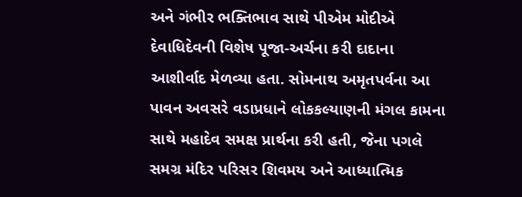અને ગંભીર ભક્તિભાવ સાથે પીએમ મોદીએ દેવાધિદેવની વિશેષ પૂજા-અર્ચના કરી દાદાના આશીર્વાદ મેળવ્યા હતા. સોમનાથ અમૃતપર્વના આ પાવન અવસરે વડાપ્રધાને લોકકલ્યાણની મંગલ કામના સાથે મહાદેવ સમક્ષ પ્રાર્થના કરી હતી, જેના પગલે સમગ્ર મંદિર પરિસર શિવમય અને આધ્યાત્મિક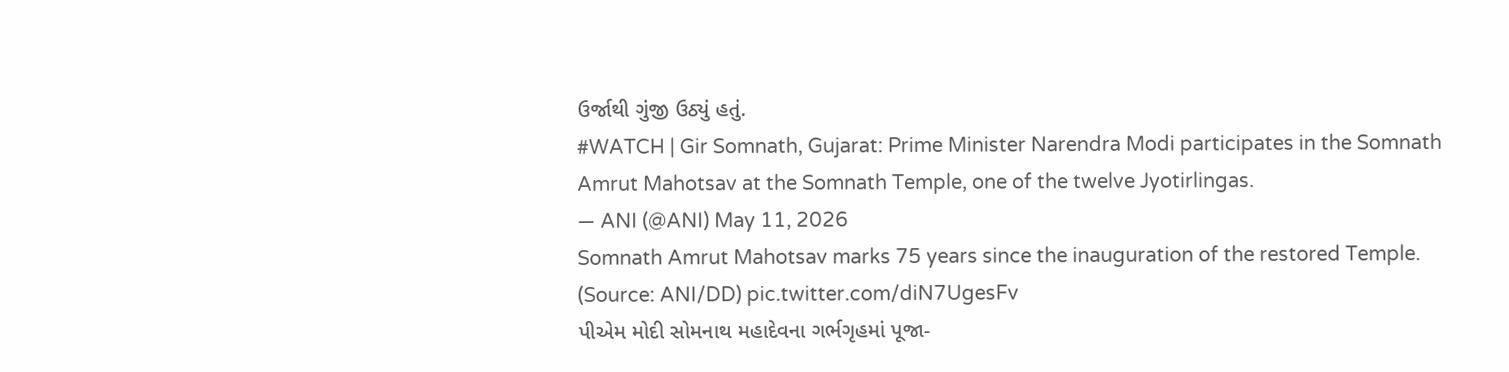ઉર્જાથી ગુંજી ઉઠ્યું હતું.
#WATCH | Gir Somnath, Gujarat: Prime Minister Narendra Modi participates in the Somnath Amrut Mahotsav at the Somnath Temple, one of the twelve Jyotirlingas.
— ANI (@ANI) May 11, 2026
Somnath Amrut Mahotsav marks 75 years since the inauguration of the restored Temple.
(Source: ANI/DD) pic.twitter.com/diN7UgesFv
પીએમ મોદી સોમનાથ મહાદેવના ગર્ભગૃહમાં પૂજા-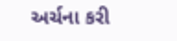અર્ચના કરી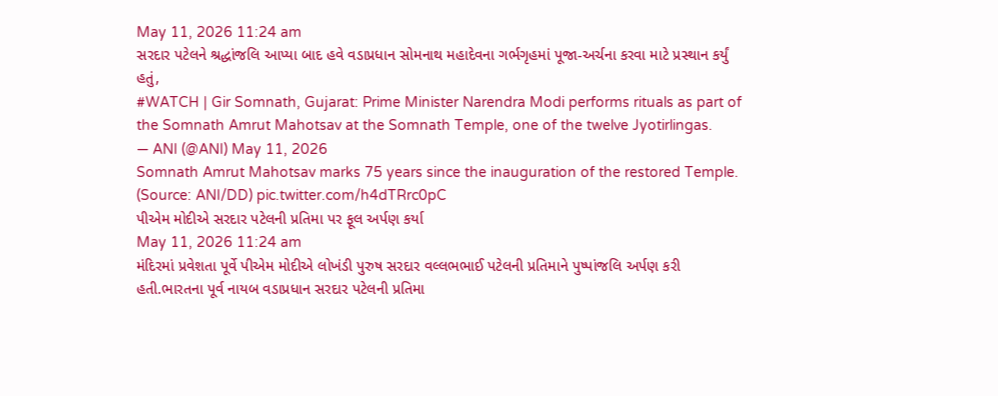May 11, 2026 11:24 am
સરદાર પટેલને શ્રદ્ધાંજલિ આપ્યા બાદ હવે વડાપ્રધાન સોમનાથ મહાદેવના ગર્ભગૃહમાં પૂજા-અર્ચના કરવા માટે પ્રસ્થાન કર્યું હતું,
#WATCH | Gir Somnath, Gujarat: Prime Minister Narendra Modi performs rituals as part of the Somnath Amrut Mahotsav at the Somnath Temple, one of the twelve Jyotirlingas.
— ANI (@ANI) May 11, 2026
Somnath Amrut Mahotsav marks 75 years since the inauguration of the restored Temple.
(Source: ANI/DD) pic.twitter.com/h4dTRrc0pC
પીએમ મોદીએ સરદાર પટેલની પ્રતિમા પર ફૂલ અર્પણ કર્યા
May 11, 2026 11:24 am
મંદિરમાં પ્રવેશતા પૂર્વે પીએમ મોદીએ લોખંડી પુરુષ સરદાર વલ્લભભાઈ પટેલની પ્રતિમાને પુષ્પાંજલિ અર્પણ કરી હતી.ભારતના પૂર્વ નાયબ વડાપ્રધાન સરદાર પટેલની પ્રતિમા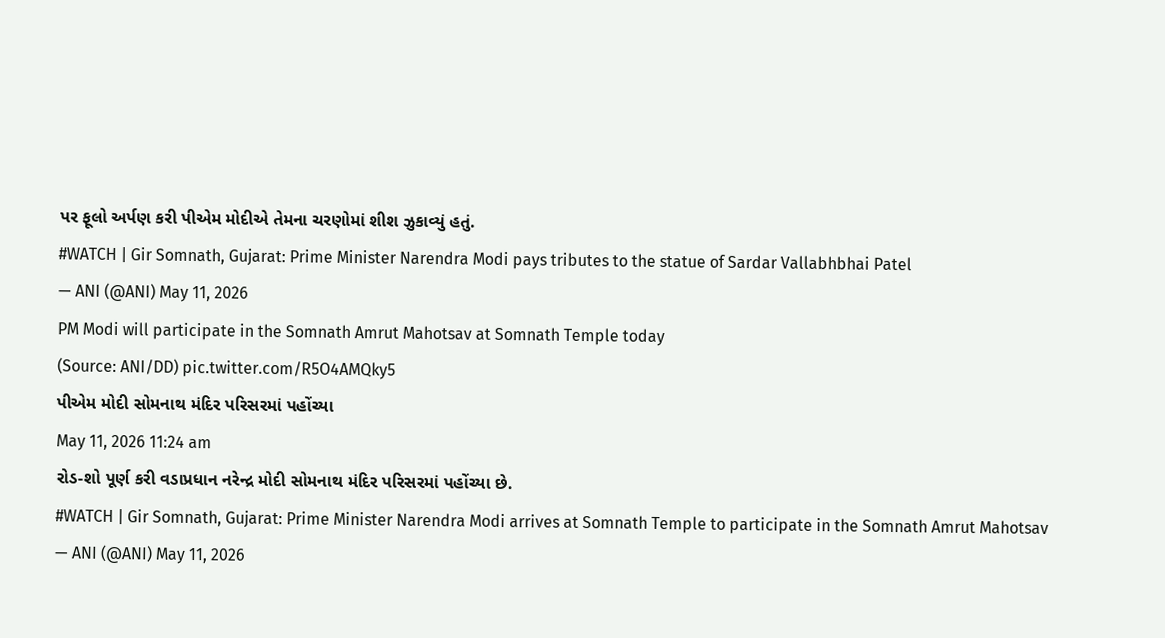પર ફૂલો અર્પણ કરી પીએમ મોદીએ તેમના ચરણોમાં શીશ ઝુકાવ્યું હતું.
#WATCH | Gir Somnath, Gujarat: Prime Minister Narendra Modi pays tributes to the statue of Sardar Vallabhbhai Patel
— ANI (@ANI) May 11, 2026
PM Modi will participate in the Somnath Amrut Mahotsav at Somnath Temple today
(Source: ANI/DD) pic.twitter.com/R5O4AMQky5
પીએમ મોદી સોમનાથ મંદિર પરિસરમાં પહોંચ્યા
May 11, 2026 11:24 am
રોડ-શો પૂર્ણ કરી વડાપ્રધાન નરેન્દ્ર મોદી સોમનાથ મંદિર પરિસરમાં પહોંચ્યા છે.
#WATCH | Gir Somnath, Gujarat: Prime Minister Narendra Modi arrives at Somnath Temple to participate in the Somnath Amrut Mahotsav
— ANI (@ANI) May 11, 2026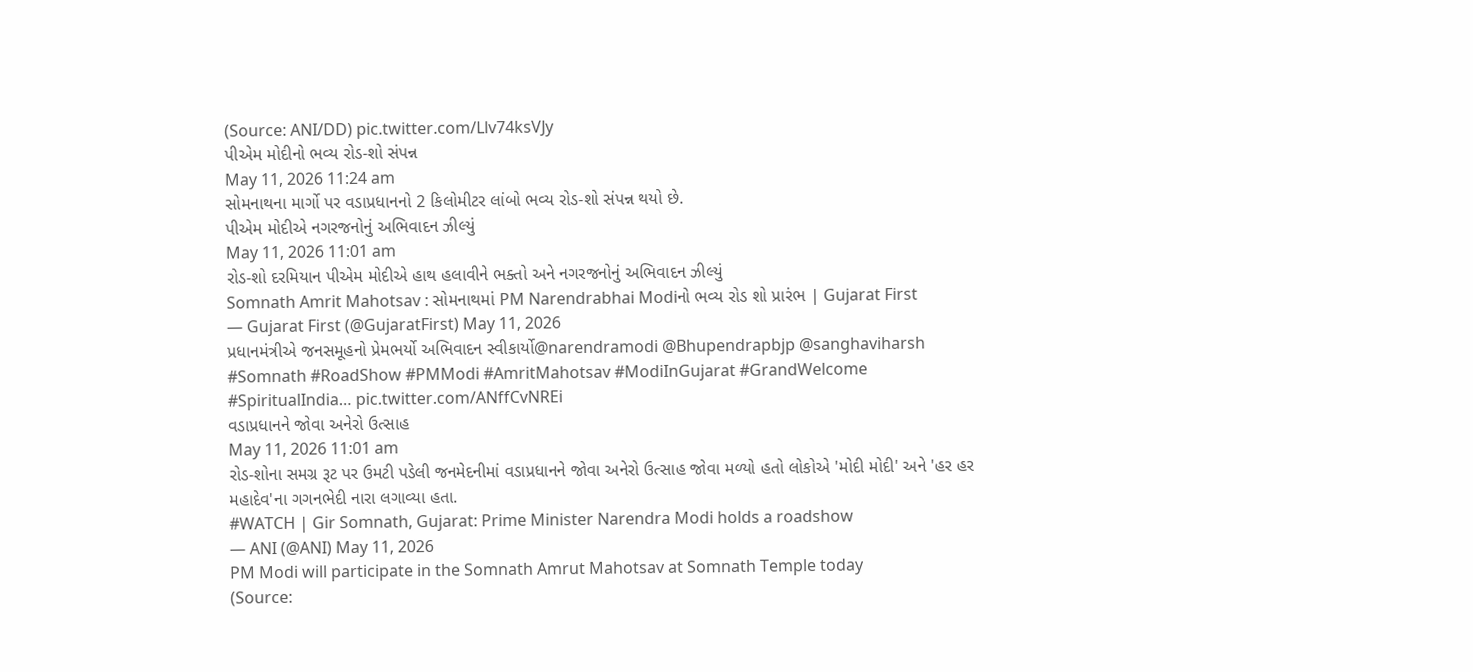(Source: ANI/DD) pic.twitter.com/Llv74ksVJy
પીએમ મોદીનો ભવ્ય રોડ-શો સંપન્ન
May 11, 2026 11:24 am
સોમનાથના માર્ગો પર વડાપ્રધાનનો 2 કિલોમીટર લાંબો ભવ્ય રોડ-શો સંપન્ન થયો છે.
પીએમ મોદીએ નગરજનોનું અભિવાદન ઝીલ્યું
May 11, 2026 11:01 am
રોડ-શો દરમિયાન પીએમ મોદીએ હાથ હલાવીને ભક્તો અને નગરજનોનું અભિવાદન ઝીલ્યું
Somnath Amrit Mahotsav : સોમનાથમાં PM Narendrabhai Modiનો ભવ્ય રોડ શો પ્રારંભ | Gujarat First
— Gujarat First (@GujaratFirst) May 11, 2026
પ્રધાનમંત્રીએ જનસમૂહનો પ્રેમભર્યો અભિવાદન સ્વીકાર્યો@narendramodi @Bhupendrapbjp @sanghaviharsh #Somnath #RoadShow #PMModi #AmritMahotsav #ModiInGujarat #GrandWelcome #SpiritualIndia… pic.twitter.com/ANffCvNREi
વડાપ્રધાનને જોવા અનેરો ઉત્સાહ
May 11, 2026 11:01 am
રોડ-શોના સમગ્ર રૂટ પર ઉમટી પડેલી જનમેદનીમાં વડાપ્રધાનને જોવા અનેરો ઉત્સાહ જોવા મળ્યો હતો લોકોએ 'મોદી મોદી' અને 'હર હર મહાદેવ'ના ગગનભેદી નારા લગાવ્યા હતા.
#WATCH | Gir Somnath, Gujarat: Prime Minister Narendra Modi holds a roadshow
— ANI (@ANI) May 11, 2026
PM Modi will participate in the Somnath Amrut Mahotsav at Somnath Temple today
(Source: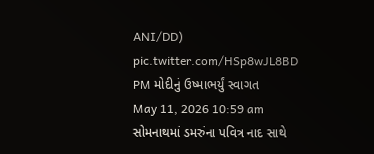ANI/DD) pic.twitter.com/HSp8wJL8BD
PM મોદીનું ઉષ્માભર્યું સ્વાગત
May 11, 2026 10:59 am
સોમનાથમાં ડમરુંના પવિત્ર નાદ સાથે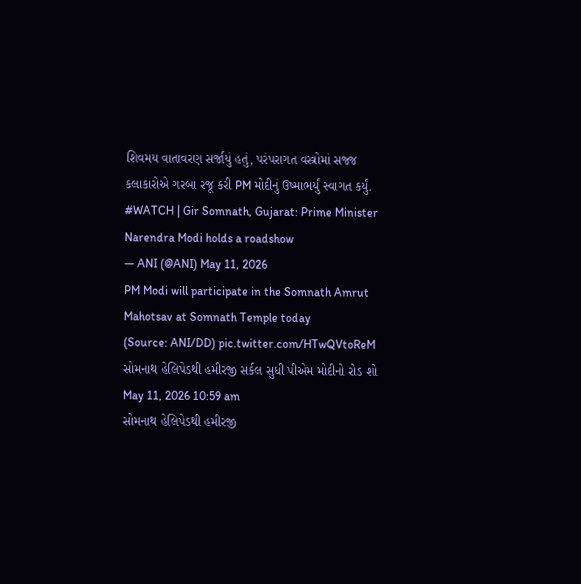શિવમય વાતાવરણ સર્જાયું હતું, પરંપરાગત વસ્ત્રોમાં સજ્જ કલાકારોએ ગરબા રજૂ કરી PM મોદીનું ઉષ્માભર્યું સ્વાગત કર્યું.
#WATCH | Gir Somnath, Gujarat: Prime Minister Narendra Modi holds a roadshow
— ANI (@ANI) May 11, 2026
PM Modi will participate in the Somnath Amrut Mahotsav at Somnath Temple today
(Source: ANI/DD) pic.twitter.com/HTwQVtoReM
સોમનાથ હેલિપેડથી હમીરજી સર્કલ સુધી પીએમ મોદીનો રોડ શો
May 11, 2026 10:59 am
સોમનાથ હેલિપેડથી હમીરજી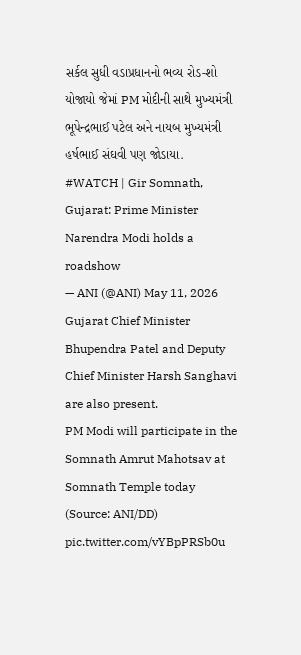સર્કલ સુધી વડાપ્રધાનનો ભવ્ય રોડ-શો યોજાયો જેમાં PM મોદીની સાથે મુખ્યમંત્રી ભૂપેન્દ્રભાઈ પટેલ અને નાયબ મુખ્યમંત્રી હર્ષભાઈ સંઘવી પણ જોડાયા.
#WATCH | Gir Somnath, Gujarat: Prime Minister Narendra Modi holds a roadshow
— ANI (@ANI) May 11, 2026
Gujarat Chief Minister Bhupendra Patel and Deputy Chief Minister Harsh Sanghavi are also present.
PM Modi will participate in the Somnath Amrut Mahotsav at Somnath Temple today
(Source: ANI/DD) pic.twitter.com/vYBpPRSb0u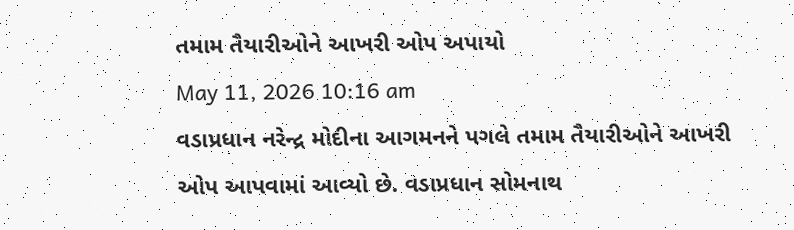તમામ તૈયારીઓને આખરી ઓપ અપાયો
May 11, 2026 10:16 am
વડાપ્રધાન નરેન્દ્ર મોદીના આગમનને પગલે તમામ તૈયારીઓને આખરી ઓપ આપવામાં આવ્યો છે. વડાપ્રધાન સોમનાથ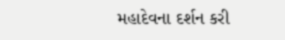મહાદેવના દર્શન કરી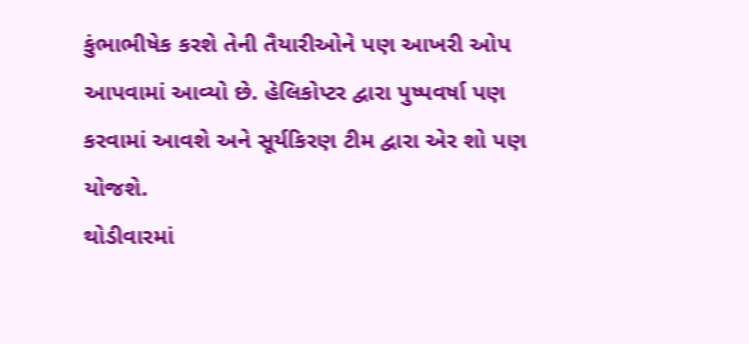કુંભાભીષેક કરશે તેની તૈયારીઓને પણ આખરી ઓપ આપવામાં આવ્યો છે. હેલિકોપ્ટર દ્વારા પુષ્પવર્ષા પણ કરવામાં આવશે અને સૂર્યકિરણ ટીમ દ્વારા એર શો પણ યોજશે.
થોડીવારમાં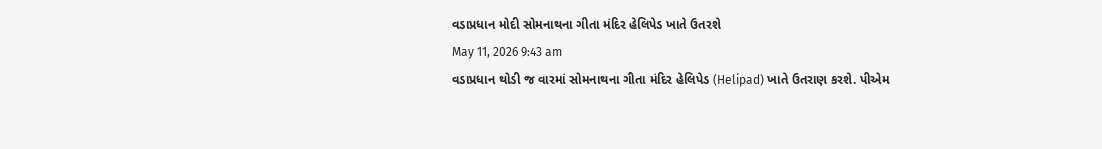વડાપ્રધાન મોદી સોમનાથના ગીતા મંદિર હેલિપેડ ખાતે ઉતરશે
May 11, 2026 9:43 am
વડાપ્રધાન થોડી જ વારમાં સોમનાથના ગીતા મંદિર હેલિપેડ (Helipad) ખાતે ઉતરાણ કરશે. પીએમ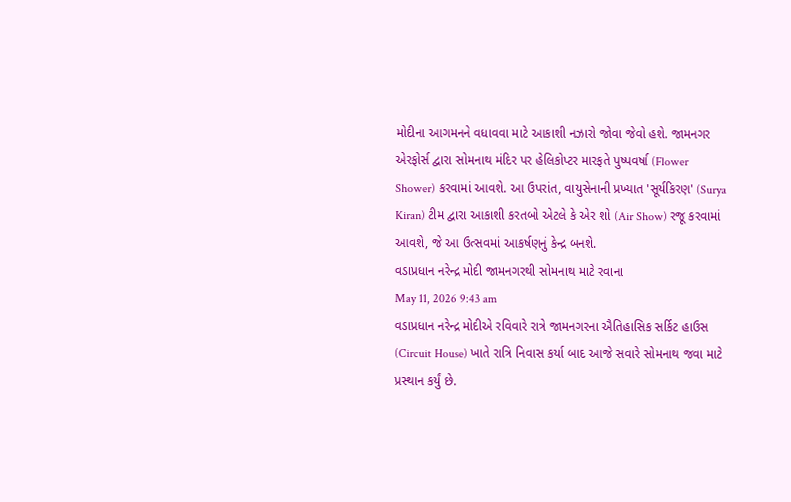મોદીના આગમનને વધાવવા માટે આકાશી નઝારો જોવા જેવો હશે. જામનગર એરફોર્સ દ્વારા સોમનાથ મંદિર પર હેલિકોપ્ટર મારફતે પુષ્પવર્ષા (Flower Shower) કરવામાં આવશે. આ ઉપરાંત, વાયુસેનાની પ્રખ્યાત 'સૂર્યકિરણ' (Surya Kiran) ટીમ દ્વારા આકાશી કરતબો એટલે કે એર શો (Air Show) રજૂ કરવામાં આવશે, જે આ ઉત્સવમાં આકર્ષણનું કેન્દ્ર બનશે.
વડાપ્રધાન નરેન્દ્ર મોદી જામનગરથી સોમનાથ માટે રવાના
May 11, 2026 9:43 am
વડાપ્રધાન નરેન્દ્ર મોદીએ રવિવારે રાત્રે જામનગરના ઐતિહાસિક સર્કિટ હાઉસ (Circuit House) ખાતે રાત્રિ નિવાસ કર્યા બાદ આજે સવારે સોમનાથ જવા માટે પ્રસ્થાન કર્યું છે.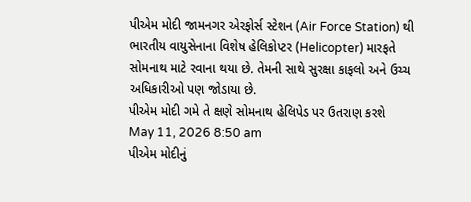પીએમ મોદી જામનગર એરફોર્સ સ્ટેશન (Air Force Station) થી ભારતીય વાયુસેનાના વિશેષ હેલિકોપ્ટર (Helicopter) મારફતે સોમનાથ માટે રવાના થયા છે. તેમની સાથે સુરક્ષા કાફલો અને ઉચ્ચ અધિકારીઓ પણ જોડાયા છે.
પીએમ મોદી ગમે તે ક્ષણે સોમનાથ હેલિપેડ પર ઉતરાણ કરશે
May 11, 2026 8:50 am
પીએમ મોદીનું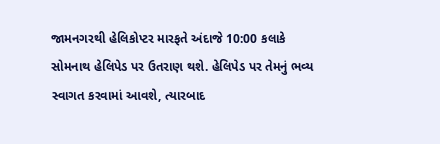જામનગરથી હેલિકોપ્ટર મારફતે અંદાજે 10:00 કલાકે સોમનાથ હેલિપેડ પર ઉતરાણ થશે. હેલિપેડ પર તેમનું ભવ્ય સ્વાગત કરવામાં આવશે, ત્યારબાદ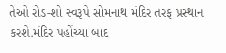તેઓ રોડ-શો સ્વરૂપે સોમનાથ મંદિર તરફ પ્રસ્થાન કરશે.મંદિર પહોંચ્યા બાદ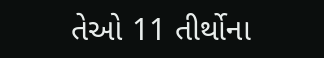તેઓ 11 તીર્થોના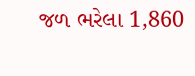જળ ભરેલા 1,860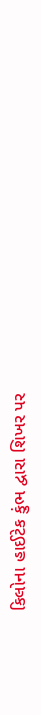કિલોના હાઈટેક કુંભ દ્વારા શિખર પર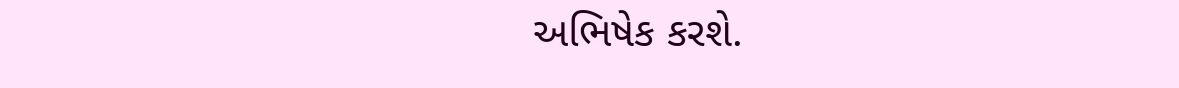અભિષેક કરશે.